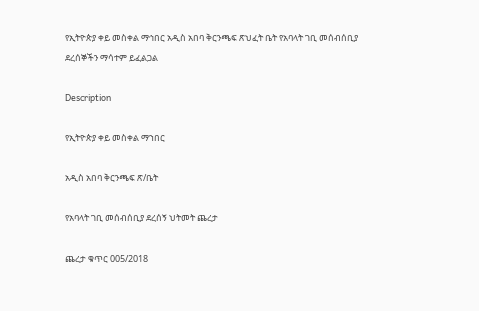የኢትዮጵያ ቀይ መስቀል ማኅበር አዲስ አበባ ቅርንጫፍ ጽህፈት ቤት የአባላት ገቢ መሰብሰቢያ ደረሰኞችን ማሳተም ይፈልጋል

Description

የኢትዮጵያ ቀይ መስቀል ማኀበር

አዲስ አበባ ቅርንጫፍ ጽ/ቤት

የአባላት ገቢ መሰብሰቢያ ደረሰኝ ህትመት ጨረታ

ጨረታ ቁጥር 005/2018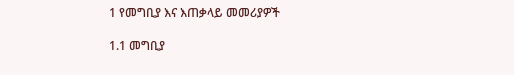1 የመግቢያ እና እጠቃላይ መመሪያዎች

1.1 መግቢያ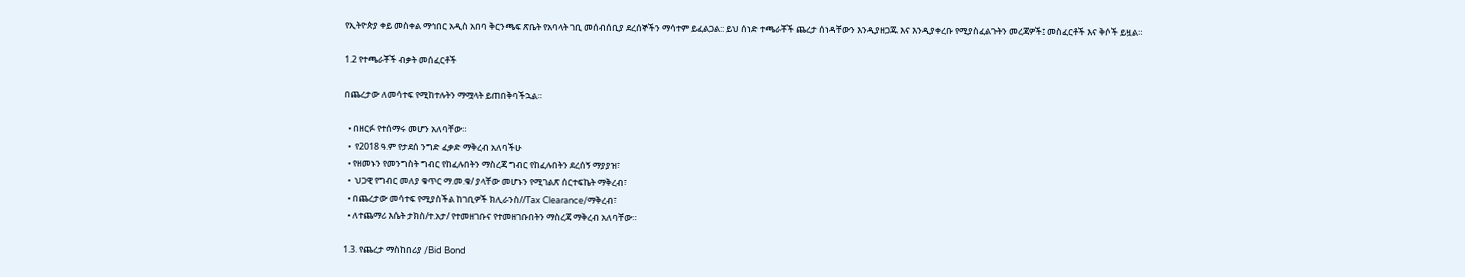የኢትዮጵያ ቀይ መስቀል ማኅበር አዲስ አበባ ቅርንጫፍ ጽቤት የአባላት ገቢ መሰብሰቢያ ደረሰኞችን ማሳተም ይፈልጋል:: ይህ ሰነድ ተጫራቾች ጨረታ ሰነዳቸውን እንዲያዘጋጁ እና እንዲያቀረቡ የሚያስፈልጉትን መረጃዎች፤ መስፈርቶች እና ቅሶች ይዟል።

1.2 የተጫራቾች ብቃት መሰፈርቶች

በጨረታው ለመሳተፍ የሚከተሉትን ማሟላት ይጠበቅባችኋል።

  • በዘርፉ የተሰማሩ መሆን አለባቸው።
  •  የ2018 ዓ.ም የታደሰ ንግድ ፈቃድ ማቅረብ አለባችሁ
  • የዘመኑን የመንግስት ግብር የከፈሉበትን ማስረጃ ግብር የከፈሉበትን ደረሰኝ ማያያዝ፣
  •  ህጋዊ የግብር መለያ ቁጥር ማ.መ.ቁ/ ያላቸው መሆኑን የሚገልጽ ሰርተፍኬት ማቅረብ፣
  • በጨረታው መሳተፍ የሚያስችል ከገቢዎች ክሊራንስ//Tax Clearance/ማቅረብ፣
  • ለተጨማሪ እሴት ታክስ/ተ.አታ/ የተመዘገቡና የተመዘገቡበትን ማስረጃ ማቅረብ አለባቸው።

1.3. የጨረታ ማስከበሪያ /Bid Bond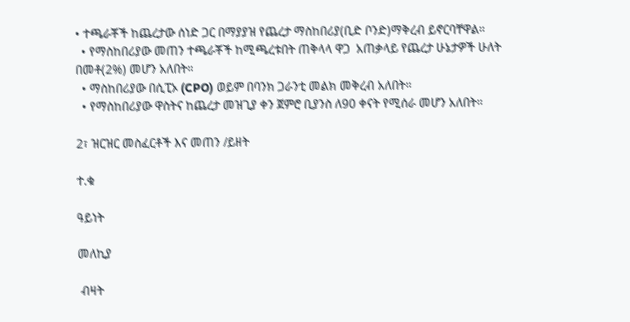• ተጫራቾች ከጨረታው ሰነድ ጋር በማያያዝ የጨረታ ማስከበሪያ(ቢድ ቦንድ)ማቅረብ ይኖርባቸዋል።
  • የማስከበሪያው መጠን ተጫራቾች ከሚጫረቱበት ጠቅላላ ዋጋ  አጠቃላይ የጨረታ ሁኔታዎች ሁለት በመቶ(2%) መሆን አለበት።
  • ማስከበሪያው በሲፒኦ (CPO) ወይም በባንክ ጋራንቲ መልክ መቅረብ አለበት።
  • የማስከበሪያው ዋስትና ከጨረታ መዝጊያ ቀን ጀምሮ ቢያንስ ለ90 ቀናት የሚሰራ መሆን አለበት።

2፣ ዝርዝር መስፈርቶች እና መጠን /ይዘት

ተ.ቁ

ዓይነት

መለኪያ

 ብዛት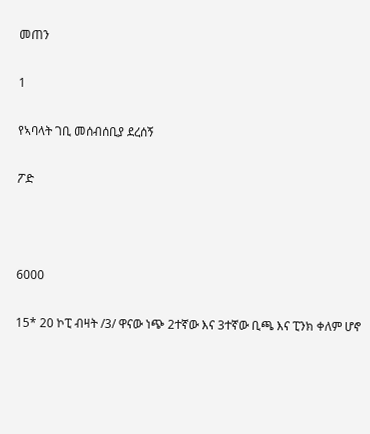መጠን

1

የኣባላት ገቢ መሰብሰቢያ ደረሰኝ

ፖድ



6000

15* 20 ኮፒ ብዛት /3/ ዋናው ነጭ 2ተኛው እና 3ተኛው ቢጫ እና ፒንክ ቀለም ሆኖ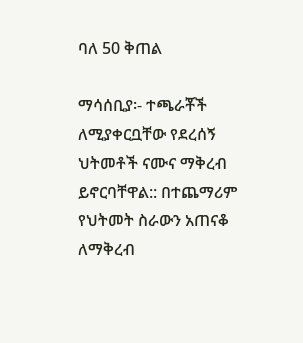ባለ 50 ቅጠል

ማሳሰቢያ፡- ተጫራቾች ለሚያቀርቧቸው የደረሰኝ ህትመቶች ናሙና ማቅረብ ይኖርባቸዋል:: በተጨማሪም የህትመት ስራውን አጠናቆ ለማቅረብ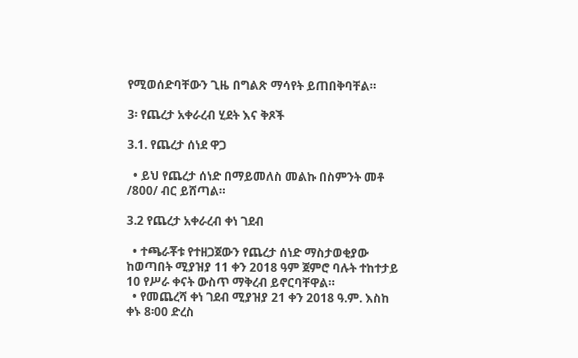የሚወሰድባቸውን ጊዜ በግልጽ ማሳየት ይጠበቅባቸል።

3፡ የጨረታ አቀራረብ ሂደት እና ቅጾች

3.1. የጨረታ ሰነደ ዋጋ

  • ይህ የጨረታ ሰነድ በማይመለስ መልኩ በስምንት መቶ /800/ ብር ይሸጣል።

3.2 የጨረታ አቀራረብ ቀነ ገደብ

  • ተጫራቾቱ የተዘጋጀውን የጨረታ ሰነድ ማስታወቂያው ከወጣበት ሚያዝያ 11 ቀን 2018 ዓም ጀምሮ ባሉት ተከተታይ 10 የሥራ ቀናት ውስጥ ማቅረብ ይኖርባቸዋል።
  • የመጨረሻ ቀነ ገደብ ሚያዝያ 21 ቀን 2018 ዓ.ም. እስከ ቀኑ 8፡00 ድረስ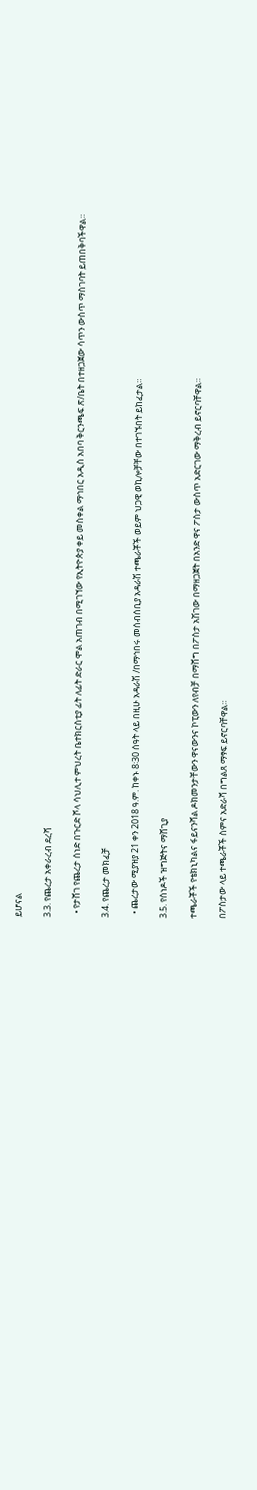ይሆናል

3.3. የጨረታ አቀራረብ ደረሻ

  • የታሸገ የጨረታ ሰነድ በጉርድ ሾላ ሳህሊተ ምህረት ቤተክርስቲያ ፊት ለፊት ድራር ሞል አጠገብ በሚገኘው የኢትዮጵያ ቀይ መስቀል ማኅበር አዲስ አበባ ቅርንጫፍ ጽ/ቤት በተዘጋጀው ሳጥን ውስጥ ማስገባት ይጠበቅባችዋል።

3.4. የጨረታ መክፈቻ

  • ጨረታው ሚያዝያ 21 ቀን 2018 ዓ.ም. ከቀኑ 8፡30 ሰዓት ላይ በዚሁ አዳራሽ /በማኅበሩ መሰብሰቢያ አዳራሽ ተጫራቾች ወይም ህጋዊ ወኪሎቻቸው በተገኙበት ይከፈታል።

3.5. የሰነዶች ዝግጅትና ማሸጊያ

ተጫራቾች የቴክኒካልና ፋይናንሻል ዶክመንታቸውን ዋናውንና ኮፒውን ለየብቻ በማሸግ በፖስታ አሽገው በማዘጋጀት በአንድ ዋና ፖስታ ውስጥ አድርገው ማቅረብ ይኖርባቸዋል።

በፖስታው ላይ ተጫራቾች ስምና አድራሻ በግልጸ ማፃፍ ይኖርባቸዋል።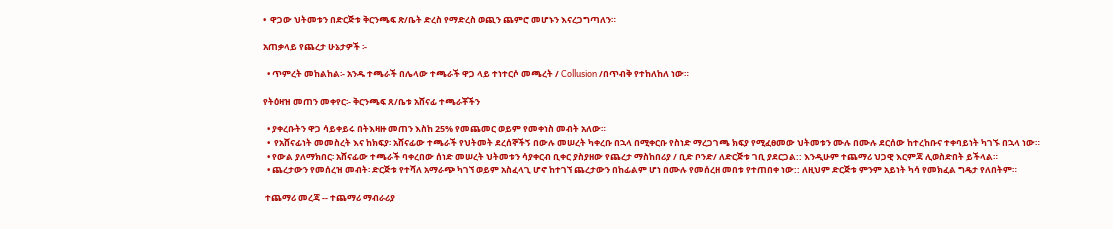•  ዋጋው ህትመቱን በድርጅቱ ቅርንጫፍ ጽ/ቤት ድረስ የማድረስ ወጪን ጨምሮ መሆኑን እናረጋግጣለን።

አጠቃላይ የጨረታ ሁኔታዎች ፡-

  • ጥምረት መከልከል፡- አንዱ ተጫራች በሌላው ተጫራች ዋጋ ላይ ተነተርሶ መጫረት / Collusion /በጥብቅ የተከለከለ ነው።

የትዕዛዝ መጠን መቀየር፡- ቅርንጫፍ ጸ/ቤቱ አሸናፊ ተጫራቾችን

  • ያቀረቡትን ዋጋ ሳይቀይሩ በትእዛዙ መጠን እስከ 25% የመጨመር ወይም የመቀነስ መብት አለው።
  •  የአሸናፊነት መመስረት እና ከክፍያ፡ አሸናፊው ተጫራች የህትመት ደረሰኞችኝ በውሉ መሠረት ካቀረቡ በኋላ በሚቀርቡ የስነድ ማረጋገጫ ክፍያ የሚፈፀመው ህትመቱን ሙሉ በሙሉ ደርሰው ከተረከቡና ተቀባይነት ካገኙ በኋላ ነው።
  • የውል ያለማክበር፡ አሸናፊው ተጫራች ባቀረበው ሰነድ መሠረት ህትመቱን ሳያቀርብ ቢቀር ያስያዘው የጨረታ ማስከበሪያ / ቢድ ቦንድ/ ለድርጅቱ ገቢ ያደርጋል:: እንዲሁም ተጨማሪ ህጋዊ እርምጃ ሊወስድበት ይችላል።
  • ጨረታውን የመሰረዝ መብት፡ ድርጅቱ የተሻለ አማራጭ ካገኘ ወይም አስፈላጊ ሆኖ ከተገኘ ጨረታውን በከፊልም ሆነ በሙሉ የመሰረዘ መበቱ የተጠበቀ ነው:: ለዚህም ድርጅቱ ምንም አይነት ካሳ የመክፈል ግዴታ የለበትም።

 ተጨማሪ መረጃ -- ተጨማሪ ማብራሪያ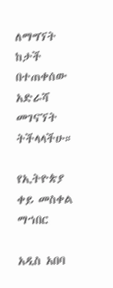ለማግኘት ከታች በተጠቀሰው አድራሻ መገናኘት ትችላላችሁ።

የኢትዮጵያ ቀይ መስቀል ማኀበር

አዲስ አበባ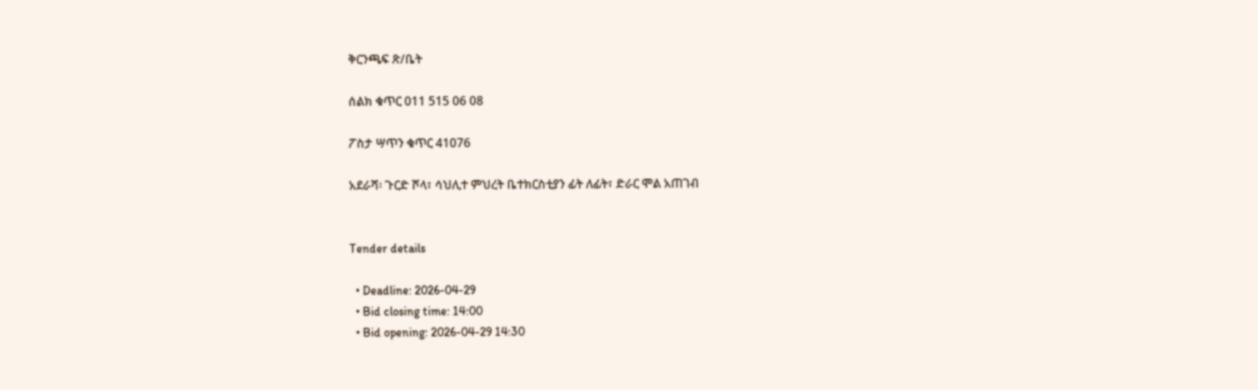ቅርንጫፍ ጽ/ቤት

ሰልክ ቁጥር 011 515 06 08

ፖስታ ሣጥን ቁጥር 41076

አደራሻ፡ ጉርድ ሾላ፣ ሳህሊተ ምህረት ቤተክርስቲያን ፊት ለፊት፣ ድራር ሞል አጠገብ


Tender details

  • Deadline: 2026-04-29
  • Bid closing time: 14:00
  • Bid opening: 2026-04-29 14:30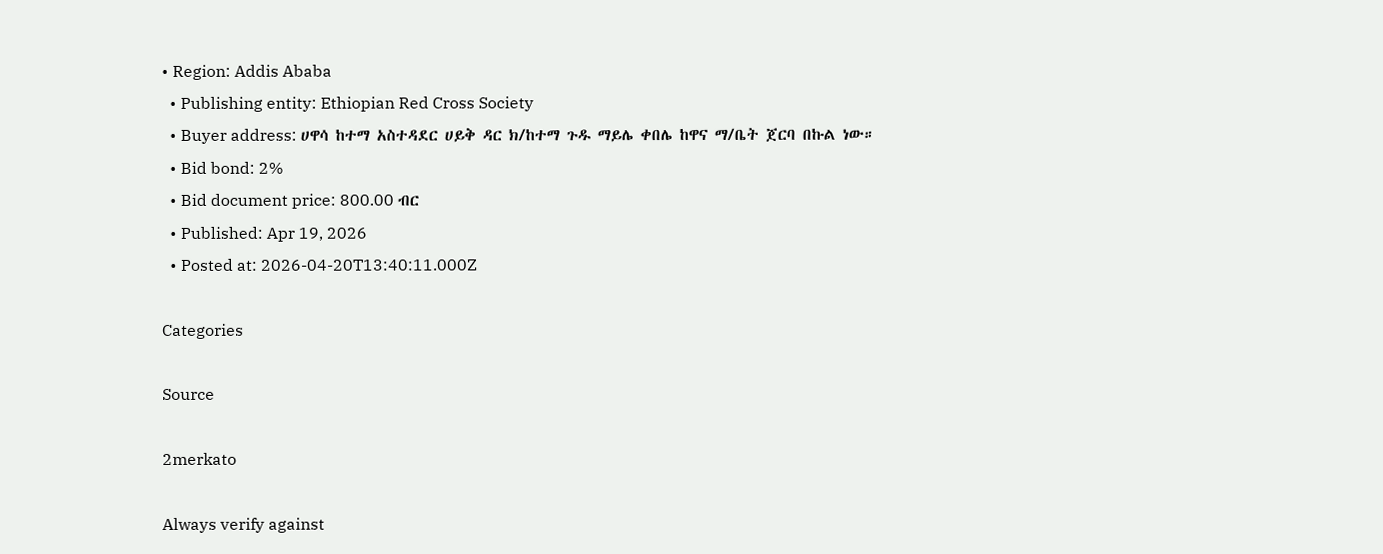• Region: Addis Ababa
  • Publishing entity: Ethiopian Red Cross Society
  • Buyer address: ሀዋሳ ከተማ አስተዳደር ሀይቅ ዳር ክ/ከተማ ጉዱ ማይሌ ቀበሌ ከዋና ማ/ቤት ጀርባ በኩል ነው።
  • Bid bond: 2%
  • Bid document price: 800.00 ብር
  • Published: Apr 19, 2026
  • Posted at: 2026-04-20T13:40:11.000Z

Categories

Source

2merkato

Always verify against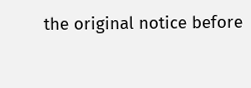the original notice before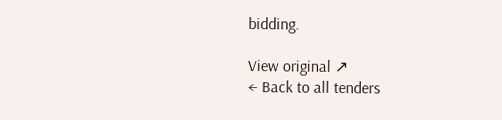bidding.

View original ↗
← Back to all tenders